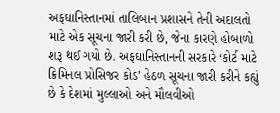અફઘાનિસ્તાનમાં તાલિબાન પ્રશાસને તેની અદાલતો માટે એક સૂચના જારી કરી છે, જેના કારણે હોબાળો શરૂ થઈ ગયો છે. અફઘાનિસ્તાનની સરકારે ‘કોર્ટ માટે ક્રિમિનલ પ્રોસિજર કોડ’ હેઠળ સૂચના જારી કરીને કહ્યું છે કે દેશમાં મુલ્લાઓ અને મૌલવીઓ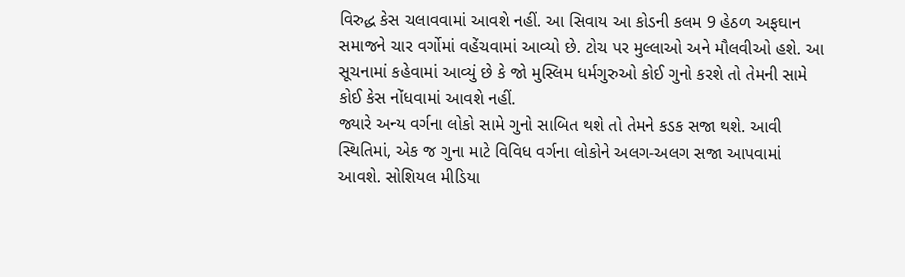વિરુદ્ધ કેસ ચલાવવામાં આવશે નહીં. આ સિવાય આ કોડની કલમ 9 હેઠળ અફઘાન સમાજને ચાર વર્ગોમાં વહેંચવામાં આવ્યો છે. ટોચ પર મુલ્લાઓ અને મૌલવીઓ હશે. આ સૂચનામાં કહેવામાં આવ્યું છે કે જો મુસ્લિમ ધર્મગુરુઓ કોઈ ગુનો કરશે તો તેમની સામે કોઈ કેસ નોંધવામાં આવશે નહીં.
જ્યારે અન્ય વર્ગના લોકો સામે ગુનો સાબિત થશે તો તેમને કડક સજા થશે. આવી સ્થિતિમાં, એક જ ગુના માટે વિવિધ વર્ગના લોકોને અલગ-અલગ સજા આપવામાં આવશે. સોશિયલ મીડિયા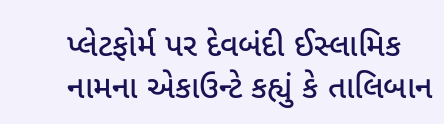પ્લેટફોર્મ પર દેવબંદી ઈસ્લામિક નામના એકાઉન્ટે કહ્યું કે તાલિબાન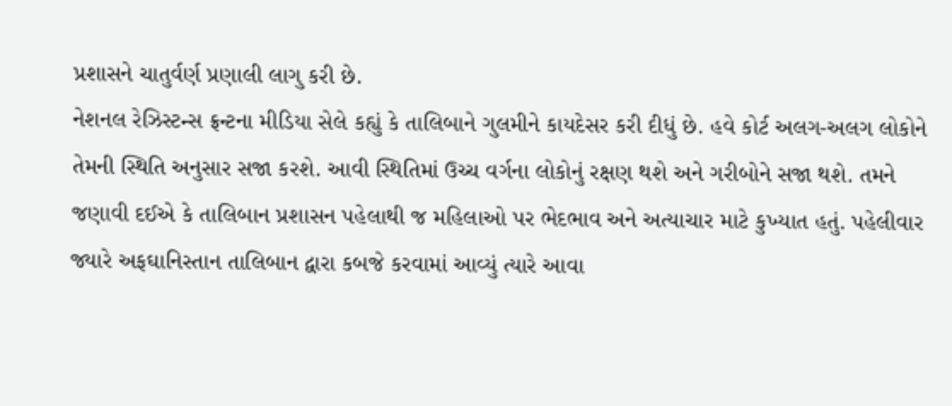પ્રશાસને ચાતુર્વર્ણ પ્રણાલી લાગુ કરી છે.
નેશનલ રેઝિસ્ટન્સ ફ્રન્ટના મીડિયા સેલે કહ્યું કે તાલિબાને ગુલમીને કાયદેસર કરી દીધું છે. હવે કોર્ટ અલગ-અલગ લોકોને તેમની સ્થિતિ અનુસાર સજા કરશે. આવી સ્થિતિમાં ઉચ્ચ વર્ગના લોકોનું રક્ષણ થશે અને ગરીબોને સજા થશે. તમને જણાવી દઈએ કે તાલિબાન પ્રશાસન પહેલાથી જ મહિલાઓ પર ભેદભાવ અને અત્યાચાર માટે કુખ્યાત હતું. પહેલીવાર જ્યારે અફઘાનિસ્તાન તાલિબાન દ્વારા કબજે કરવામાં આવ્યું ત્યારે આવા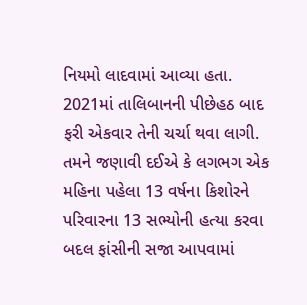નિયમો લાદવામાં આવ્યા હતા. 2021માં તાલિબાનની પીછેહઠ બાદ ફરી એકવાર તેની ચર્ચા થવા લાગી.
તમને જણાવી દઈએ કે લગભગ એક મહિના પહેલા 13 વર્ષના કિશોરને પરિવારના 13 સભ્યોની હત્યા કરવા બદલ ફાંસીની સજા આપવામાં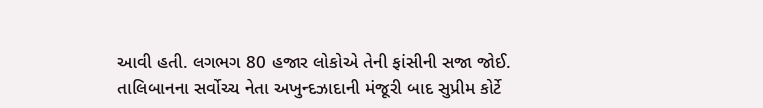આવી હતી. લગભગ 80 હજાર લોકોએ તેની ફાંસીની સજા જોઈ. તાલિબાનના સર્વોચ્ચ નેતા અખુન્દઝાદાની મંજૂરી બાદ સુપ્રીમ કોર્ટે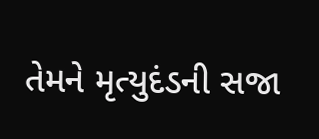તેમને મૃત્યુદંડની સજા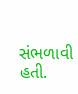સંભળાવી હતી.